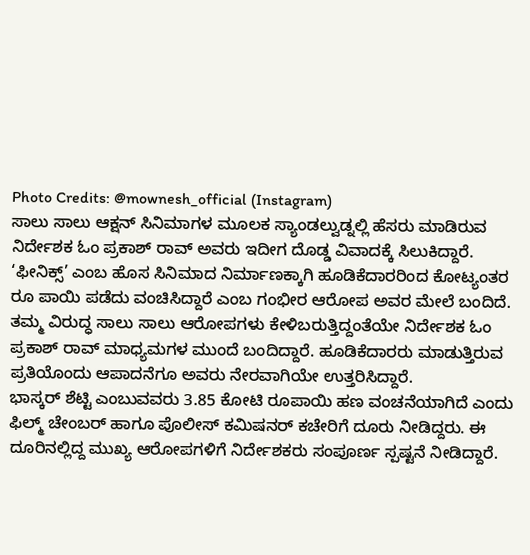Photo Credits: @mownesh_official (Instagram)
ಸಾಲು ಸಾಲು ಆಕ್ಷನ್ ಸಿನಿಮಾಗಳ ಮೂಲಕ ಸ್ಯಾಂಡಲ್ವುಡ್ನಲ್ಲಿ ಹೆಸರು ಮಾಡಿರುವ ನಿರ್ದೇಶಕ ಓಂ ಪ್ರಕಾಶ್ ರಾವ್ ಅವರು ಇದೀಗ ದೊಡ್ಡ ವಿವಾದಕ್ಕೆ ಸಿಲುಕಿದ್ದಾರೆ. ‘ಫೀನಿಕ್ಸ್’ ಎಂಬ ಹೊಸ ಸಿನಿಮಾದ ನಿರ್ಮಾಣಕ್ಕಾಗಿ ಹೂಡಿಕೆದಾರರಿಂದ ಕೋಟ್ಯಂತರ ರೂ ಪಾಯಿ ಪಡೆದು ವಂಚಿಸಿದ್ದಾರೆ ಎಂಬ ಗಂಭೀರ ಆರೋಪ ಅವರ ಮೇಲೆ ಬಂದಿದೆ.
ತಮ್ಮ ವಿರುದ್ಧ ಸಾಲು ಸಾಲು ಆರೋಪಗಳು ಕೇಳಿಬರುತ್ತಿದ್ದಂತೆಯೇ ನಿರ್ದೇಶಕ ಓಂ ಪ್ರಕಾಶ್ ರಾವ್ ಮಾಧ್ಯಮಗಳ ಮುಂದೆ ಬಂದಿದ್ದಾರೆ. ಹೂಡಿಕೆದಾರರು ಮಾಡುತ್ತಿರುವ ಪ್ರತಿಯೊಂದು ಆಪಾದನೆಗೂ ಅವರು ನೇರವಾಗಿಯೇ ಉತ್ತರಿಸಿದ್ದಾರೆ.
ಭಾಸ್ಕರ್ ಶೆಟ್ಟಿ ಎಂಬುವವರು 3.85 ಕೋಟಿ ರೂಪಾಯಿ ಹಣ ವಂಚನೆಯಾಗಿದೆ ಎಂದು ಫಿಲ್ಮ್ ಚೇಂಬರ್ ಹಾಗೂ ಪೊಲೀಸ್ ಕಮಿಷನರ್ ಕಚೇರಿಗೆ ದೂರು ನೀಡಿದ್ದರು. ಈ ದೂರಿನಲ್ಲಿದ್ದ ಮುಖ್ಯ ಆರೋಪಗಳಿಗೆ ನಿರ್ದೇಶಕರು ಸಂಪೂರ್ಣ ಸ್ಪಷ್ಟನೆ ನೀಡಿದ್ದಾರೆ.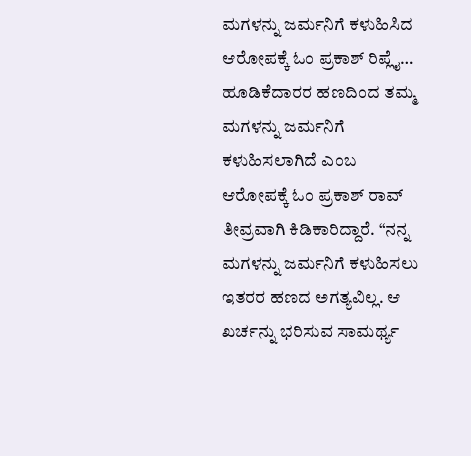ಮಗಳನ್ನು ಜರ್ಮನಿಗೆ ಕಳುಹಿಸಿದ ಆರೋಪಕ್ಕೆ ಓಂ ಪ್ರಕಾಶ್ ರಿಪ್ಲೈ…
ಹೂಡಿಕೆದಾರರ ಹಣದಿಂದ ತಮ್ಮ ಮಗಳನ್ನು ಜರ್ಮನಿಗೆ ಕಳುಹಿಸಲಾಗಿದೆ ಎಂಬ ಆರೋಪಕ್ಕೆ ಓಂ ಪ್ರಕಾಶ್ ರಾವ್ ತೀವ್ರವಾಗಿ ಕಿಡಿಕಾರಿದ್ದಾರೆ. “ನನ್ನ ಮಗಳನ್ನು ಜರ್ಮನಿಗೆ ಕಳುಹಿಸಲು ಇತರರ ಹಣದ ಅಗತ್ಯವಿಲ್ಲ. ಆ ಖರ್ಚನ್ನು ಭರಿಸುವ ಸಾಮರ್ಥ್ಯ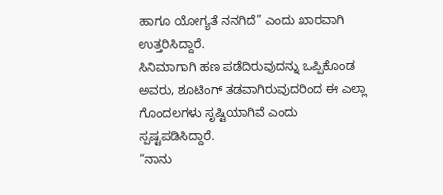ಹಾಗೂ ಯೋಗ್ಯತೆ ನನಗಿದೆ” ಎಂದು ಖಾರವಾಗಿ ಉತ್ತರಿಸಿದ್ದಾರೆ.
ಸಿನಿಮಾಗಾಗಿ ಹಣ ಪಡೆದಿರುವುದನ್ನು ಒಪ್ಪಿಕೊಂಡ ಅವರು, ಶೂಟಿಂಗ್ ತಡವಾಗಿರುವುದರಿಂದ ಈ ಎಲ್ಲಾ ಗೊಂದಲಗಳು ಸೃಷ್ಟಿಯಾಗಿವೆ ಎಂದು ಸ್ಪಷ್ಟಪಡಿಸಿದ್ದಾರೆ.
“ನಾನು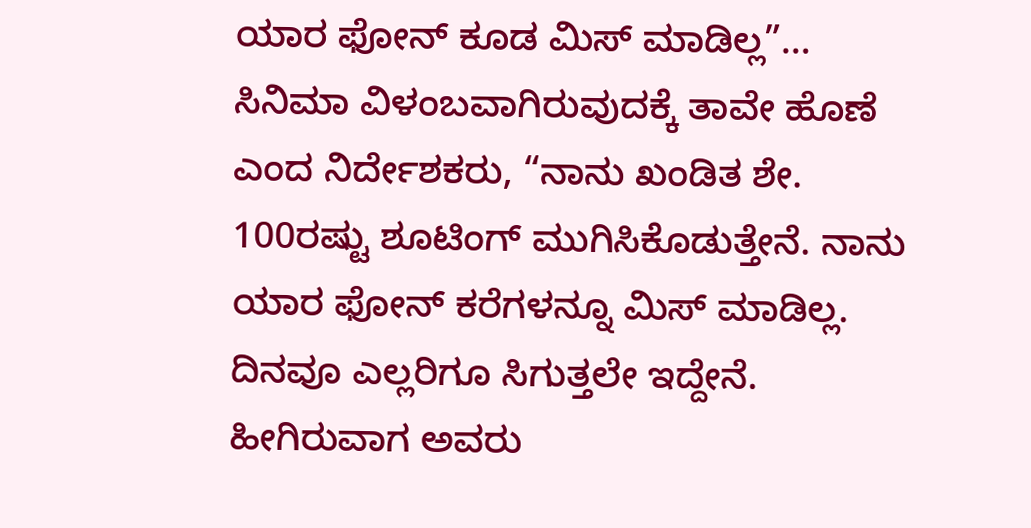ಯಾರ ಫೋನ್ ಕೂಡ ಮಿಸ್ ಮಾಡಿಲ್ಲ”…
ಸಿನಿಮಾ ವಿಳಂಬವಾಗಿರುವುದಕ್ಕೆ ತಾವೇ ಹೊಣೆ ಎಂದ ನಿರ್ದೇಶಕರು, “ನಾನು ಖಂಡಿತ ಶೇ. 100ರಷ್ಟು ಶೂಟಿಂಗ್ ಮುಗಿಸಿಕೊಡುತ್ತೇನೆ. ನಾನು ಯಾರ ಫೋನ್ ಕರೆಗಳನ್ನೂ ಮಿಸ್ ಮಾಡಿಲ್ಲ. ದಿನವೂ ಎಲ್ಲರಿಗೂ ಸಿಗುತ್ತಲೇ ಇದ್ದೇನೆ. ಹೀಗಿರುವಾಗ ಅವರು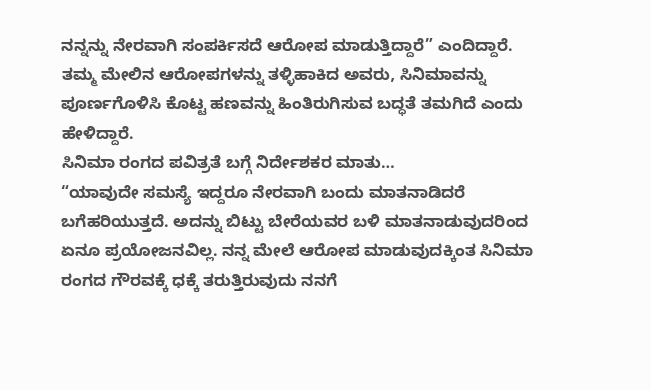ನನ್ನನ್ನು ನೇರವಾಗಿ ಸಂಪರ್ಕಿಸದೆ ಆರೋಪ ಮಾಡುತ್ತಿದ್ದಾರೆ” ಎಂದಿದ್ದಾರೆ.
ತಮ್ಮ ಮೇಲಿನ ಆರೋಪಗಳನ್ನು ತಳ್ಳಿಹಾಕಿದ ಅವರು, ಸಿನಿಮಾವನ್ನು ಪೂರ್ಣಗೊಳಿಸಿ ಕೊಟ್ಟ ಹಣವನ್ನು ಹಿಂತಿರುಗಿಸುವ ಬದ್ಧತೆ ತಮಗಿದೆ ಎಂದು ಹೇಳಿದ್ದಾರೆ.
ಸಿನಿಮಾ ರಂಗದ ಪವಿತ್ರತೆ ಬಗ್ಗೆ ನಿರ್ದೇಶಕರ ಮಾತು…
“ಯಾವುದೇ ಸಮಸ್ಯೆ ಇದ್ದರೂ ನೇರವಾಗಿ ಬಂದು ಮಾತನಾಡಿದರೆ ಬಗೆಹರಿಯುತ್ತದೆ. ಅದನ್ನು ಬಿಟ್ಟು ಬೇರೆಯವರ ಬಳಿ ಮಾತನಾಡುವುದರಿಂದ ಏನೂ ಪ್ರಯೋಜನವಿಲ್ಲ. ನನ್ನ ಮೇಲೆ ಆರೋಪ ಮಾಡುವುದಕ್ಕಿಂತ ಸಿನಿಮಾ ರಂಗದ ಗೌರವಕ್ಕೆ ಧಕ್ಕೆ ತರುತ್ತಿರುವುದು ನನಗೆ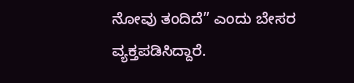ನೋವು ತಂದಿದೆ” ಎಂದು ಬೇಸರ ವ್ಯಕ್ತಪಡಿಸಿದ್ದಾರೆ.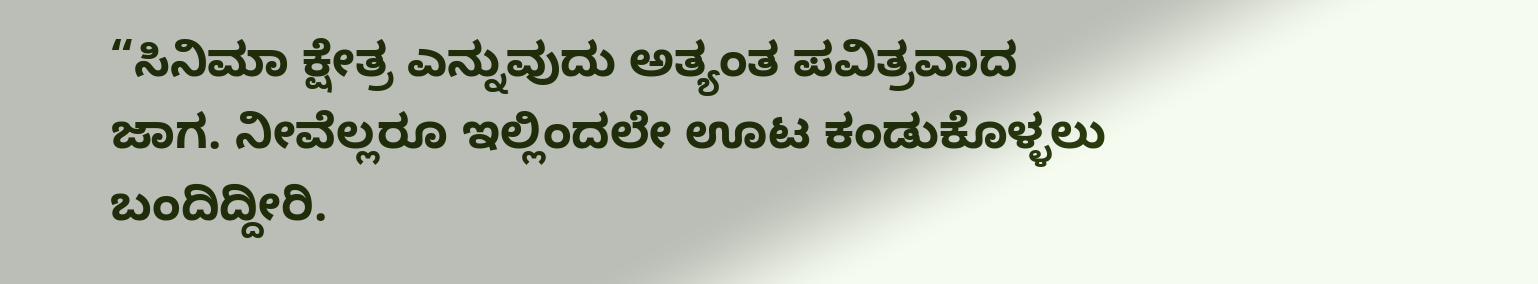“ಸಿನಿಮಾ ಕ್ಷೇತ್ರ ಎನ್ನುವುದು ಅತ್ಯಂತ ಪವಿತ್ರವಾದ ಜಾಗ. ನೀವೆಲ್ಲರೂ ಇಲ್ಲಿಂದಲೇ ಊಟ ಕಂಡುಕೊಳ್ಳಲು ಬಂದಿದ್ದೀರಿ.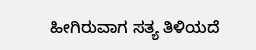ಹೀಗಿರುವಾಗ ಸತ್ಯ ತಿಳಿಯದೆ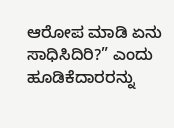ಆರೋಪ ಮಾಡಿ ಏನು ಸಾಧಿಸಿದಿರಿ?” ಎಂದು ಹೂಡಿಕೆದಾರರನ್ನು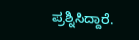ಪ್ರಶ್ನಿಸಿದ್ದಾರೆ.